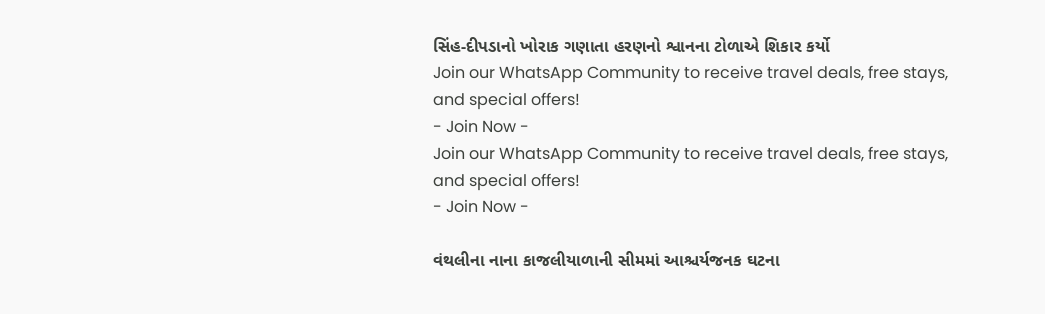સિંહ-દીપડાનો ખોરાક ગણાતા હરણનો શ્વાનના ટોળાએ શિકાર કર્યો
Join our WhatsApp Community to receive travel deals, free stays, and special offers!
- Join Now -
Join our WhatsApp Community to receive travel deals, free stays, and special offers!
- Join Now -

વંથલીના નાના કાજલીયાળાની સીમમાં આશ્ચર્યજનક ઘટના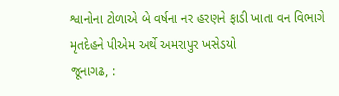શ્વાનોના ટોળાએ બે વર્ષના નર હરણને ફાડી ખાતા વન વિભાગે મૃતદેહને પીએમ અર્થે અમરાપુર ખસેડયો
જૂનાગઢ, :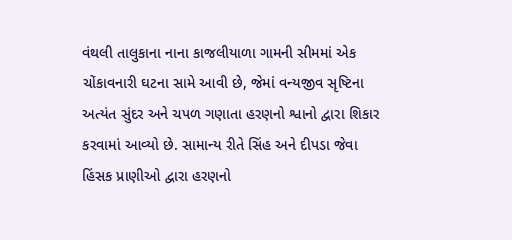વંથલી તાલુકાના નાના કાજલીયાળા ગામની સીમમાં એક ચોંકાવનારી ઘટના સામે આવી છે, જેમાં વન્યજીવ સૃષ્ટિના અત્યંત સુંદર અને ચપળ ગણાતા હરણનો શ્વાનો દ્વારા શિકાર કરવામાં આવ્યો છે. સામાન્ય રીતે સિંહ અને દીપડા જેવા હિંસક પ્રાણીઓ દ્વારા હરણનો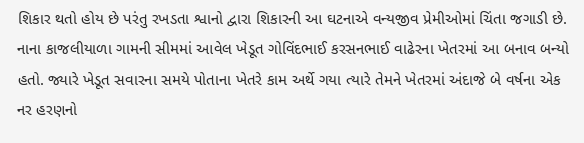શિકાર થતો હોય છે પરંતુ રખડતા શ્વાનો દ્વારા શિકારની આ ઘટનાએ વન્યજીવ પ્રેમીઓમાં ચિંતા જગાડી છે.
નાના કાજલીયાળા ગામની સીમમાં આવેલ ખેડૂત ગોવિંદભાઈ કરસનભાઈ વાઢેરના ખેતરમાં આ બનાવ બન્યો હતો. જ્યારે ખેડૂત સવારના સમયે પોતાના ખેતરે કામ અર્થે ગયા ત્યારે તેમને ખેતરમાં અંદાજે બે વર્ષના એક નર હરણનો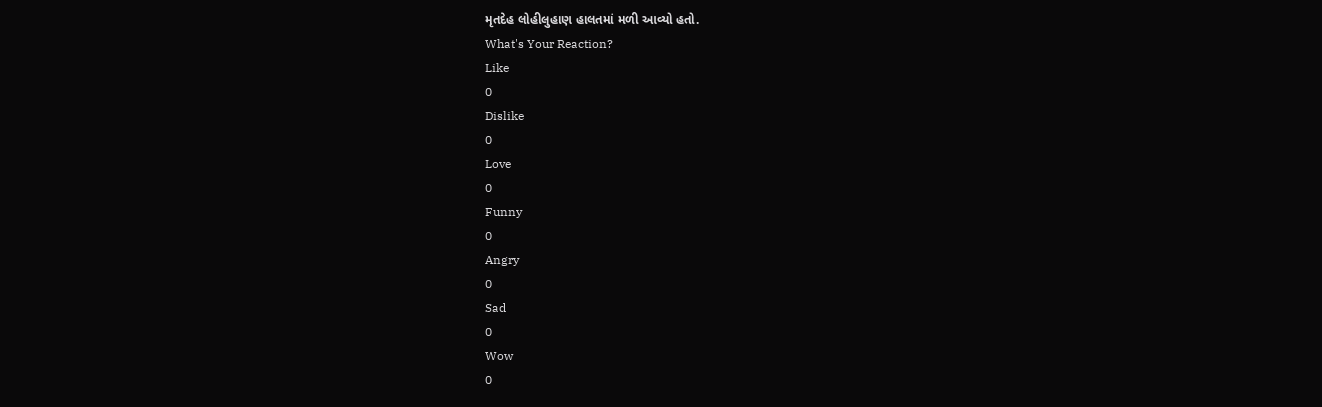મૃતદેહ લોહીલુહાણ હાલતમાં મળી આવ્યો હતો.
What's Your Reaction?
Like
0
Dislike
0
Love
0
Funny
0
Angry
0
Sad
0
Wow
0